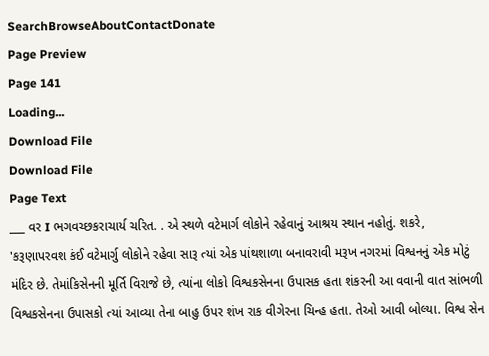SearchBrowseAboutContactDonate
Page Preview
Page 141
Loading...
Download File
Download File
Page Text
___ વર I ભગવચ્છકરાચાર્ય ચરિત. . એ સ્થળે વટેમાર્ગ લોકોને રહેવાનું આશ્રય સ્થાન નહોતું. શકરે, 'કરૂણાપરવશ કંઈ વટેમાર્ગુ લોકોને રહેવા સારૂ ત્યાં એક પાંથશાળા બનાવરાવી મરૂખ નગરમાં વિશ્વનનું એક મોટું મંદિર છે. તેમાંકિસેનની મૂર્તિ વિરાજે છે, ત્યાંના લોકો વિશ્વકસેનના ઉપાસક હતા શંકરની આ વવાની વાત સાંભળી વિશ્વકસેનના ઉપાસકો ત્યાં આવ્યા તેના બાહુ ઉપર શંખ રાક વીગેરના ચિન્હ હતા. તેઓ આવી બોલ્યા. વિશ્વ સેન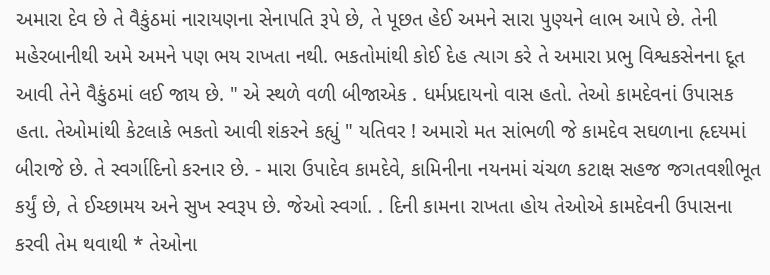અમારા દેવ છે તે વૈકુંઠમાં નારાયણના સેનાપતિ રૂપે છે, તે પૂછત હેઈ અમને સારા પુણ્યને લાભ આપે છે. તેની મહેરબાનીથી અમે અમને પણ ભય રાખતા નથી. ભકતોમાંથી કોઈ દેહ ત્યાગ કરે તે અમારા પ્રભુ વિશ્વકસેનના દૂત આવી તેને વૈકુંઠમાં લઈ જાય છે. " એ સ્થળે વળી બીજાએક . ધર્મપ્રદાયનો વાસ હતો. તેઓ કામદેવનાં ઉપાસક હતા. તેઓમાંથી કેટલાકે ભકતો આવી શંકરને કહ્યું " યતિવર ! અમારો મત સાંભળી જે કામદેવ સઘળાના હૃદયમાં બીરાજે છે. તે સ્વર્ગાદિનો કરનાર છે. - મારા ઉપાદેવ કામદેવે, કામિનીના નયનમાં ચંચળ કટાક્ષ સહજ જગતવશીભૂત કર્યું છે, તે ઈચ્છામય અને સુખ સ્વરૂપ છે. જેઓ સ્વર્ગા. . દિની કામના રાખતા હોય તેઓએ કામદેવની ઉપાસના કરવી તેમ થવાથી * તેઓના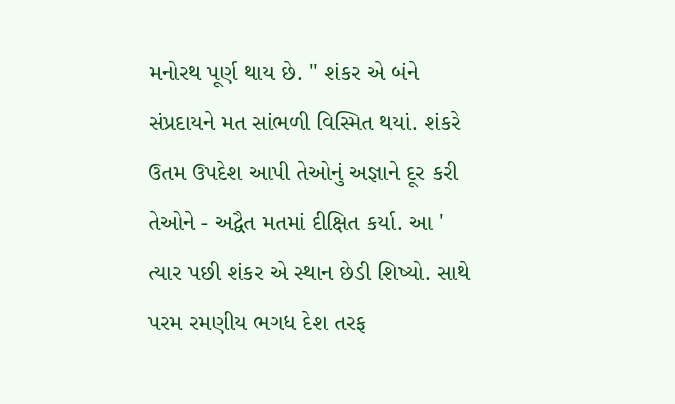મનોરથ પૂર્ણ થાય છે. " શંકર એ બંને સંપ્રદાયને મત સાંભળી વિસ્મિત થયાં. શંકરે ઉતમ ઉપદેશ આપી તેઓનું અજ્ઞાને દૂર કરી તેઓને - અદ્વૈત મતમાં દીક્ષિત કર્યા. આ ' ત્યાર પછી શંકર એ સ્થાન છેડી શિષ્યો. સાથે પરમ રમણીય ભગધ દેશ તરફ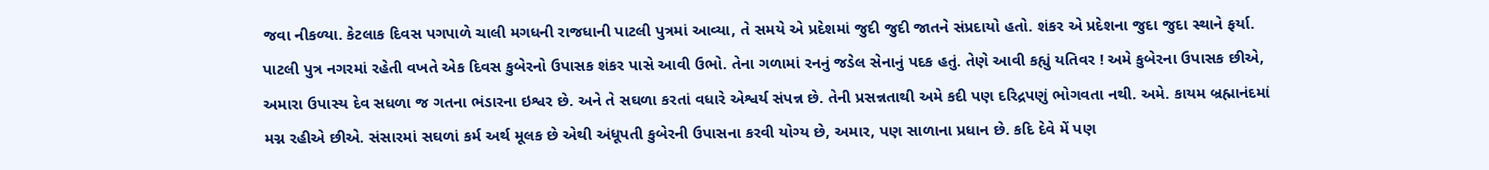જવા નીકળ્યા. કેટલાક દિવસ પગપાળે ચાલી મગધની રાજધાની પાટલી પુત્રમાં આવ્યા, તે સમયે એ પ્રદેશમાં જુદી જુદી જાતને સંપ્રદાયો હતો. શંકર એ પ્રદેશના જુદા જુદા સ્થાને ફર્યા. પાટલી પુત્ર નગરમાં રહેતી વખતે એક દિવસ કુબેરનો ઉપાસક શંકર પાસે આવી ઉભો. તેના ગળામાં રનનું જડેલ સેનાનું પદક હતું. તેણે આવી કહ્યું યતિવર ! અમે કુબેરના ઉપાસક છીએ, અમારા ઉપાસ્ય દેવ સધળા જ ગતના ભંડારના ઇશ્વર છે. અને તે સઘળા કરતાં વધારે એશ્વર્ય સંપન્ન છે. તેની પ્રસન્નતાથી અમે કદી પણ દરિદ્રપણું ભોગવતા નથી. અમે. કાયમ બ્રહ્માનંદમાં મગ્ન રહીએ છીએ. સંસારમાં સઘળાં કર્મ અર્થ મૂલક છે એથી અંધૂપતી કુબેરની ઉપાસના કરવી યોગ્ય છે, અમાર, પણ સાળાના પ્રધાન છે. કદિ દેવે મેં પણ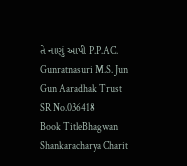તે નાણું આપી P.P.AC. Gunratnasuri M.S. Jun Gun Aaradhak Trust
SR No.036418
Book TitleBhagwan Shankaracharya Charit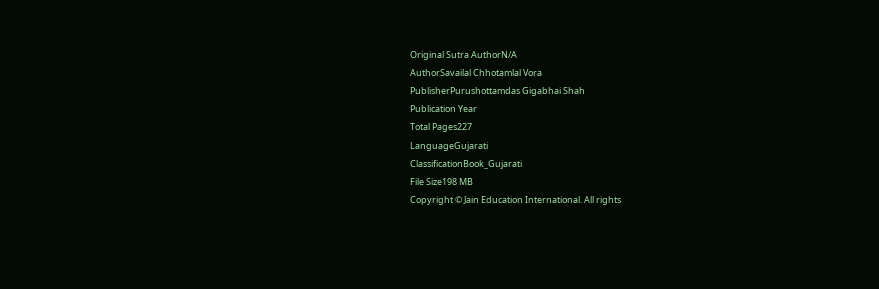Original Sutra AuthorN/A
AuthorSavailal Chhotamlal Vora
PublisherPurushottamdas Gigabhai Shah
Publication Year
Total Pages227
LanguageGujarati
ClassificationBook_Gujarati
File Size198 MB
Copyright © Jain Education International. All rights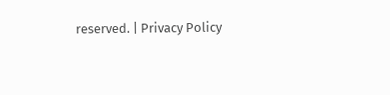reserved. | Privacy Policy